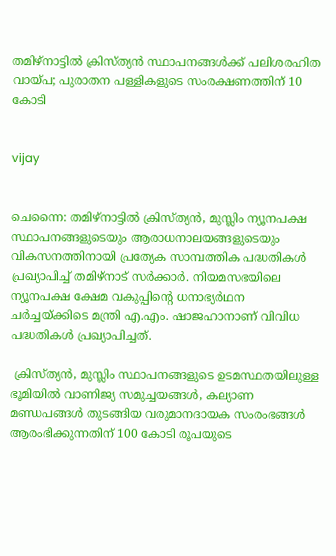തമിഴ്നാട്ടില്‍ ക്രിസ്ത്യന്‍ സ്ഥാപനങ്ങള്‍ക്ക് പലിശരഹിത വായ്പ; പുരാതന പള്ളികളുടെ സംരക്ഷണത്തിന് 10 കോടി


vijay


ചെന്നൈ: തമിഴ്നാട്ടില്‍ ക്രിസ്ത്യന്‍, മുസ്ലിം ന്യൂനപക്ഷ സ്ഥാപനങ്ങളുടെയും ആരാധനാലയങ്ങളുടെയും വികസനത്തിനായി പ്രത്യേക സാമ്പത്തിക പദ്ധതികള്‍ പ്രഖ്യാപിച്ച് തമിഴ്‌നാട് സര്‍ക്കാര്‍. നിയമസഭയിലെ ന്യൂനപക്ഷ ക്ഷേമ വകുപ്പിന്റെ ധനാഭ്യര്‍ഥന ചര്‍ച്ചയ്ക്കിടെ മന്ത്രി എ.എം. ഷാജഹാനാണ് വിവിധ പദ്ധതികള്‍ പ്രഖ്യാപിച്ചത്.

 ക്രിസ്ത്യന്‍, മുസ്ലിം സ്ഥാപനങ്ങളുടെ ഉടമസ്ഥതയിലുള്ള ഭൂമിയില്‍ വാണിജ്യ സമുച്ചയങ്ങള്‍, കല്യാണ മണ്ഡപങ്ങള്‍ തുടങ്ങിയ വരുമാനദായക സംരംഭങ്ങള്‍ ആരംഭിക്കുന്നതിന് 100 കോടി രൂപയുടെ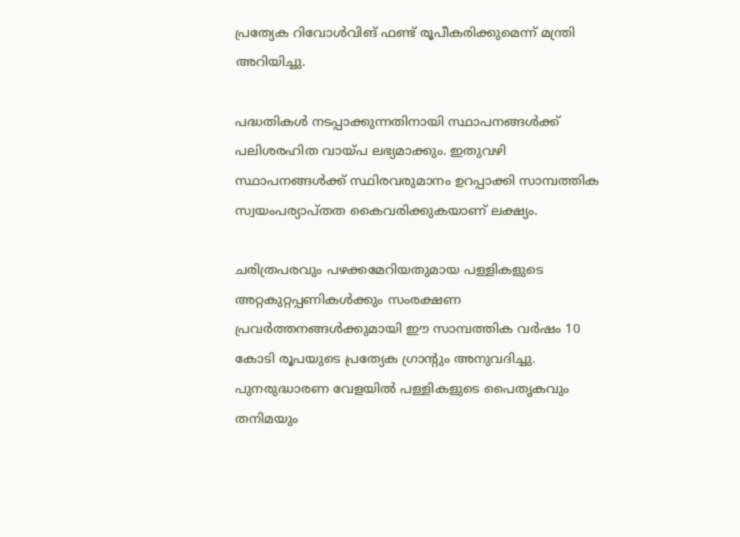പ്രത്യേക റിവോള്‍വിങ് ഫണ്ട് രൂപീകരിക്കുമെന്ന് മന്ത്രി അറിയിച്ചു.

പദ്ധതികള്‍ നടപ്പാക്കുന്നതിനായി സ്ഥാപനങ്ങള്‍ക്ക് പലിശരഹിത വായ്പ ലഭ്യമാക്കും. ഇതുവഴി സ്ഥാപനങ്ങള്‍ക്ക് സ്ഥിരവരുമാനം ഉറപ്പാക്കി സാമ്പത്തിക സ്വയംപര്യാപ്തത കൈവരിക്കുകയാണ് ലക്ഷ്യം.

ചരിത്രപരവും പഴക്കമേറിയതുമായ പള്ളികളുടെ അറ്റകുറ്റപ്പണികള്‍ക്കും സംരക്ഷണ പ്രവര്‍ത്തനങ്ങള്‍ക്കുമായി ഈ സാമ്പത്തിക വര്‍ഷം 10 കോടി രൂപയുടെ പ്രത്യേക ഗ്രാന്റും അനുവദിച്ചു. പുനരുദ്ധാരണ വേളയില്‍ പള്ളികളുടെ പൈതൃകവും തനിമയും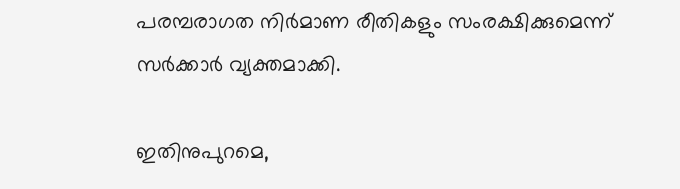പരമ്പരാഗത നിര്‍മാണ രീതികളും സംരക്ഷിക്കുമെന്ന് സര്‍ക്കാര്‍ വ്യക്തമാക്കി.

ഇതിനുപുറമെ,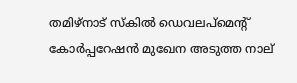തമിഴ്‌നാട് സ്‌കില്‍ ഡെവലപ്മെന്റ് കോര്‍പ്പറേഷന്‍ മുഖേന അടുത്ത നാല്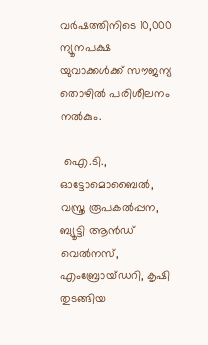വര്‍ഷത്തിനിടെ 10,000 ന്യൂനപക്ഷ യുവാക്കള്‍ക്ക് സൗജന്യ തൊഴില്‍ പരിശീലനം നല്‍കും.

 ഐ.ടി., ഓട്ടോമൊബൈല്‍, വസ്ത്ര രൂപകല്‍പ്പന, ബ്യൂട്ടി ആന്‍ഡ് വെല്‍നസ്, എംബ്രോയ്ഡറി, കൃഷി തുടങ്ങിയ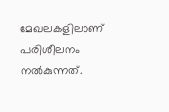മേഖലകളിലാണ് പരിശീലനം നല്‍കുന്നത്.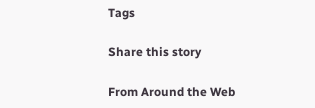Tags

Share this story

From Around the Web